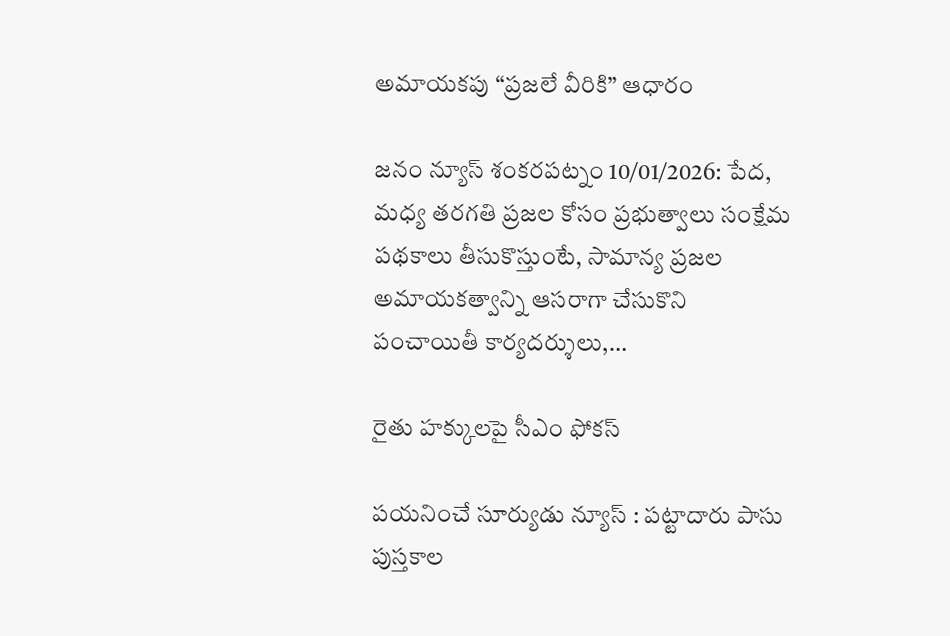అమాయకపు “ప్రజలే వీరికి” ఆధారం

జనం న్యూస్ శంకరపట్నం 10/01/2026: పేద, మధ్య తరగతి ప్రజల కోసం ప్రభుత్వాలు సంక్షేమ పథకాలు తీసుకొస్తుంటే, సామాన్య ప్రజల అమాయకత్వాన్ని ఆసరాగా చేసుకొని పంచాయితీ కార్యదర్శులు,…

రైతు హక్కులపై సీఎం ఫోకస్‌

పయనించే సూర్యుడు న్యూస్ : పట్టాదారు పాసు పుస్తకాల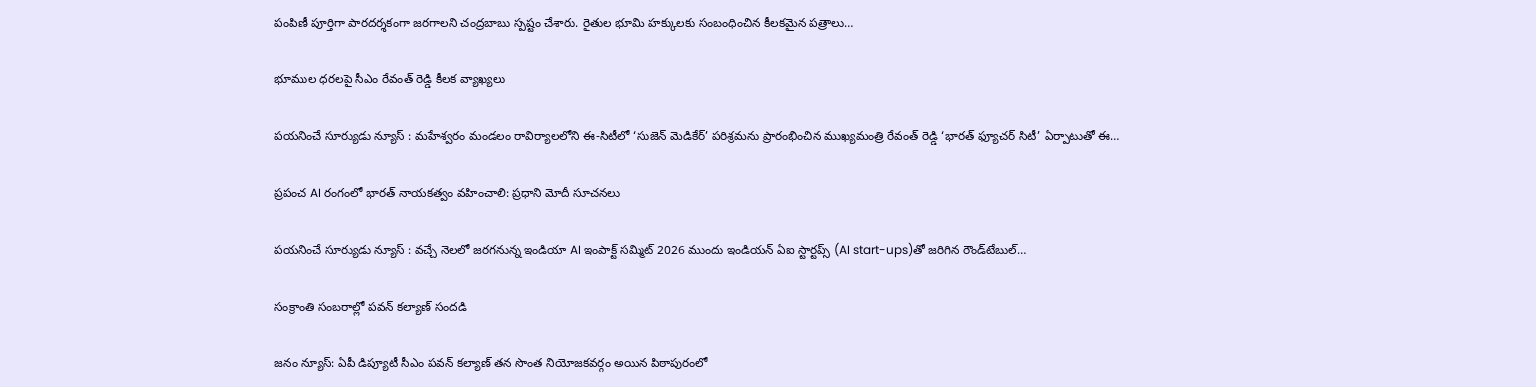పంపిణీ పూర్తిగా పారదర్శకంగా జరగాలని చంద్రబాబు స్పష్టం చేశారు. రైతుల భూమి హక్కులకు సంబంధించిన కీలకమైన పత్రాలు…

భూముల ధరలపై సీఎం రేవంత్ రెడ్డి కీలక వ్యాఖ్యలు

పయనించే సూర్యుడు న్యూస్ : మహేశ్వరం మండలం రావిర్యాలలోని ఈ-సిటీలో ‘సుజెన్ మెడికేర్’ పరిశ్రమను ప్రారంభించిన ముఖ్యమంత్రి రేవంత్ రెడ్డి ‘భారత్ ఫ్యూచర్ సిటీ’ ఏర్పాటుతో ఈ…

ప్రపంచ AI రంగంలో భారత్‌ నాయకత్వం వహించాలి: ప్రధాని మోదీ సూచనలు

పయనించే సూర్యుడు న్యూస్ : వచ్చే నెలలో జరగనున్న ఇండియా AI ఇంపాక్ట్ సమ్మిట్ 2026 ముందు ఇండియన్‌ ఏఐ స్టార్టప్స్‌ (AI start-ups)తో జరిగిన రౌండ్‌టేబుల్…

సంక్రాంతి సంబరాల్లో పవన్ కల్యాణ్ సందడి

జనం న్యూస్‌: ఏపీ డిప్యూటీ సీఎం పవన్ కల్యాణ్ తన సొంత నియోజకవర్గం అయిన పిఠాపురంలో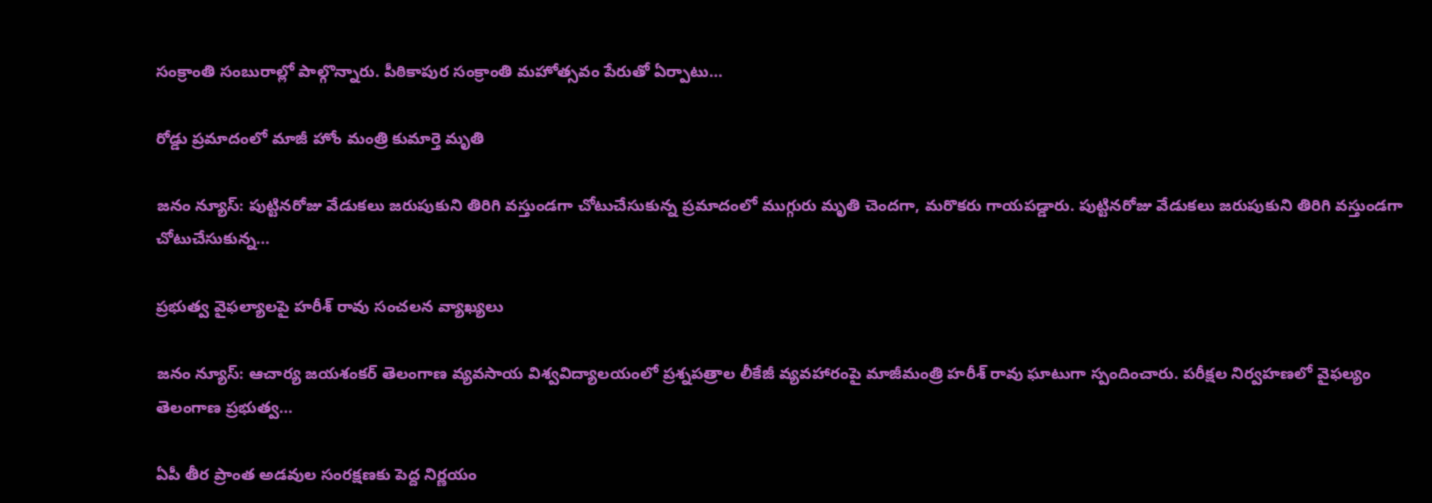సంక్రాంతి సంబురాల్లో పాల్గొన్నారు. పీఠికాపుర సంక్రాంతి మహోత్సవం పేరుతో ఏర్పాటు…

రోడ్డు ప్రమాదంలో మాజీ హోం మంత్రి కుమార్తె మృతి

జనం న్యూస్: పుట్టినరోజు వేడుకలు జరుపుకుని తిరిగి వస్తుండగా చోటుచేసుకున్న ప్రమాదంలో ముగ్గురు మృతి చెందగా, మరొకరు గాయపడ్డారు. పుట్టినరోజు వేడుకలు జరుపుకుని తిరిగి వస్తుండగా చోటుచేసుకున్న…

ప్రభుత్వ వైఫల్యాలపై హరీశ్ రావు సంచలన వ్యాఖ్యలు

జనం న్యూస్: ఆచార్య జయశంకర్ తెలంగాణ వ్యవసాయ విశ్వవిద్యాలయంలో ప్రశ్నపత్రాల లీకేజీ వ్యవహారంపై మాజీమంత్రి హరీశ్ రావు ఘాటుగా స్పందించారు. పరీక్షల నిర్వహణలో వైఫల్యం తెలంగాణ ప్రభుత్వ…

ఏపీ తీర ప్రాంత అడవుల సంరక్షణకు పెద్ద నిర్ణయం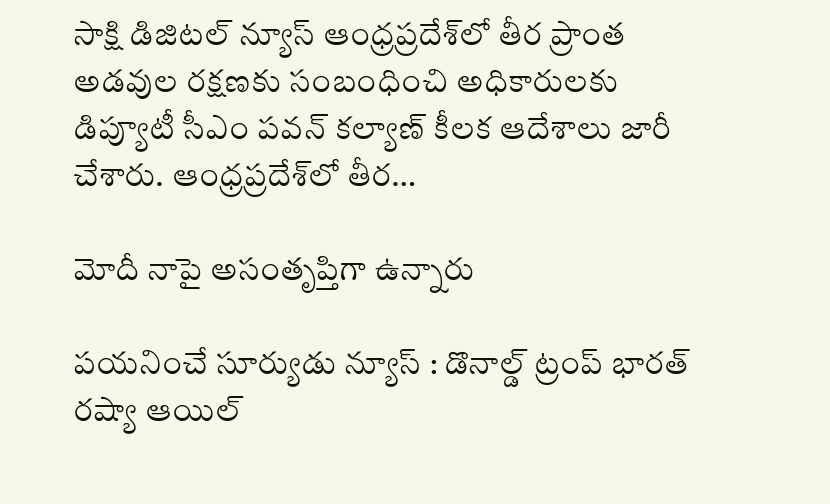సాక్షి డిజిటల్ న్యూస్ ఆంధ్రప్రదేశ్‌లో తీర ప్రాంత అడవుల రక్షణకు సంబంధించి అధికారులకు డిప్యూటీ సీఎం పవన్ కల్యాణ్ కీలక ఆదేశాలు జారీ చేశారు. ఆంధ్రప్రదేశ్‌లో తీర…

మోదీ నాపై అసంతృప్తిగా ఉన్నారు

పయనించే సూర్యుడు న్యూస్ : డొనాల్డ్ ట్రంప్ భారత్ రష్యా ఆయిల్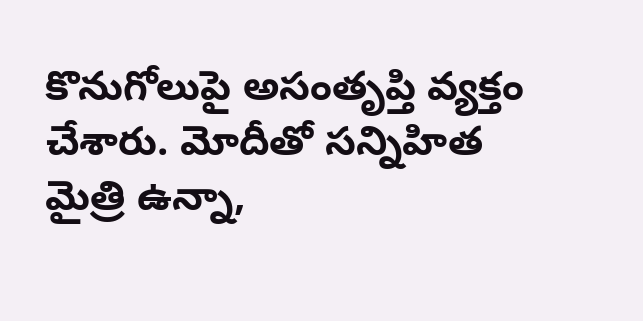కొనుగోలుపై అసంతృప్తి వ్యక్తం చేశారు. మోదీతో సన్నిహిత మైత్రి ఉన్నా,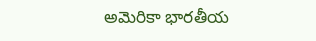అమెరికా భారతీయ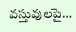వస్తువులపై…